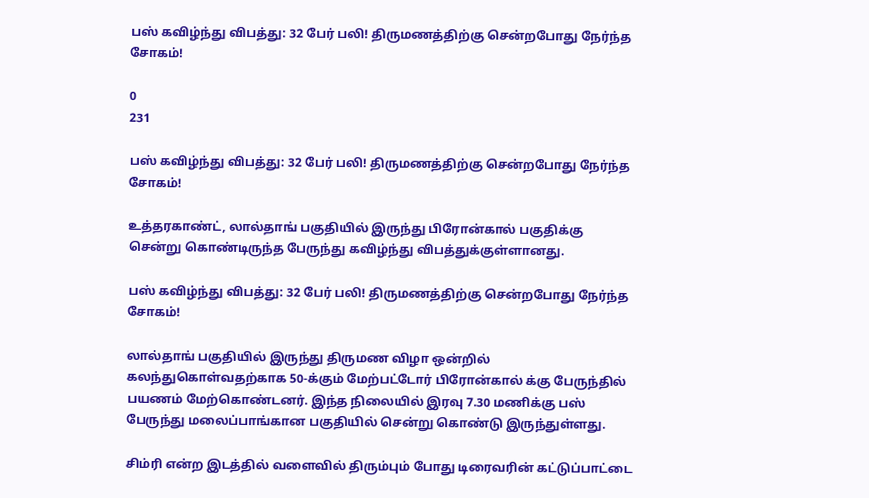பஸ் கவிழ்ந்து விபத்து: 32 பேர் பலி! திருமணத்திற்கு சென்றபோது நேர்ந்த சோகம்!

0
231

பஸ் கவிழ்ந்து விபத்து: 32 பேர் பலி! திருமணத்திற்கு சென்றபோது நேர்ந்த சோகம்!

உத்தரகாண்ட், லால்தாங் பகுதியில் இருந்து பிரோன்கால் பகுதிக்கு சென்று கொண்டிருந்த பேருந்து கவிழ்ந்து விபத்துக்குள்ளானது.

பஸ் கவிழ்ந்து விபத்து: 32 பேர் பலி! திருமணத்திற்கு சென்றபோது நேர்ந்த சோகம்!

லால்தாங் பகுதியில் இருந்து திருமண விழா ஒன்றில் கலந்துகொள்வதற்காக 50-க்கும் மேற்பட்டோர் பிரோன்கால் க்கு பேருந்தில் பயணம் மேற்கொண்டனர். இந்த நிலையில் இரவு 7.30 மணிக்கு பஸ் பேருந்து மலைப்பாங்கான பகுதியில் சென்று கொண்டு இருந்துள்ளது.

சிம்ரி என்ற இடத்தில் வளைவில் திரும்பும் போது டிரைவரின் கட்டுப்பாட்டை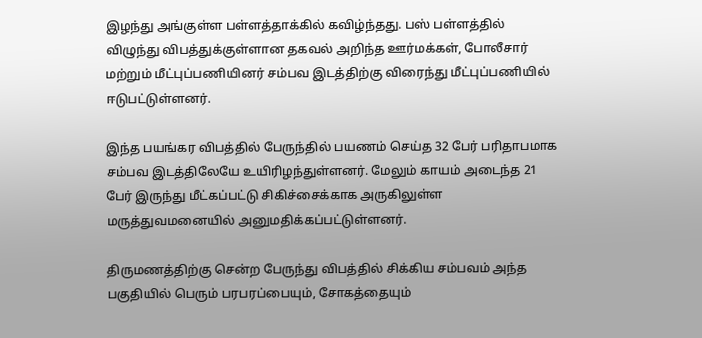இழந்து அங்குள்ள பள்ளத்தாக்கில் கவிழ்ந்தது. பஸ் பள்ளத்தில் விழுந்து விபத்துக்குள்ளான தகவல் அறிந்த ஊர்மக்கள், போலீசார் மற்றும் மீட்புப்பணியினர் சம்பவ இடத்திற்கு விரைந்து மீட்புப்பணியில் ஈடுபட்டுள்ளனர்.

இந்த பயங்கர விபத்தில் பேருந்தில் பயணம் செய்த 32 பேர் பரிதாபமாக சம்பவ இடத்திலேயே உயிரிழந்துள்ளனர். மேலும் காயம் அடைந்த 21 பேர் இருந்து மீட்கப்பட்டு சிகிச்சைக்காக அருகிலுள்ள மருத்துவமனையில் அனுமதிக்கப்பட்டுள்ளனர்.

திருமணத்திற்கு சென்ற பேருந்து விபத்தில் சிக்கிய சம்பவம் அந்த பகுதியில் பெரும் பரபரப்பையும், சோகத்தையும்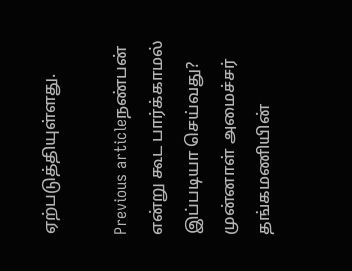ஏற்படுத்தியுள்ளது.

Previous articleநண்பன் என்று கூட பார்க்காமல் இப்படியா செய்வது? முன்னாள் அமைச்சர் தங்கமணியின்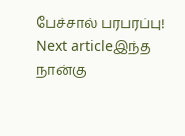பேச்சால் பரபரப்பு!
Next articleஇந்த நான்கு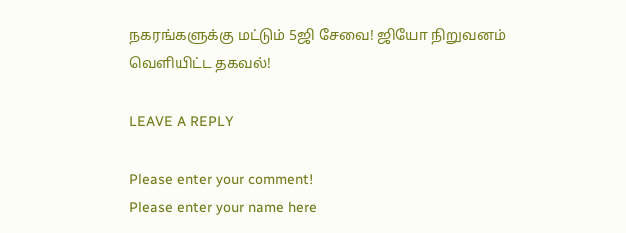நகரங்களுக்கு மட்டும் 5ஜி சேவை! ஜியோ நிறுவனம் வெளியிட்ட தகவல்!

LEAVE A REPLY

Please enter your comment!
Please enter your name here